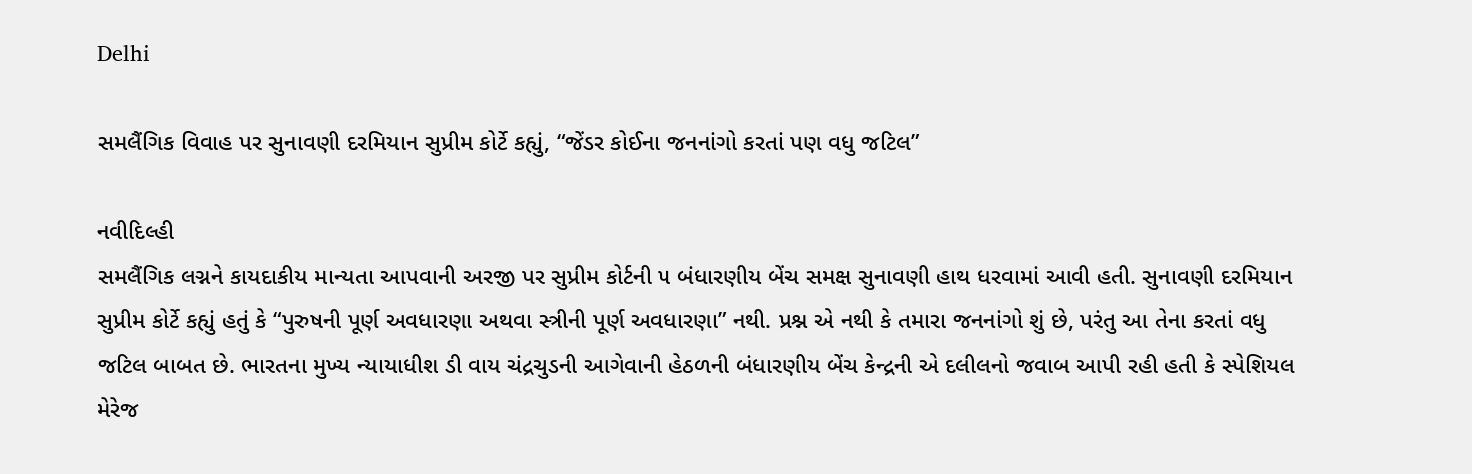Delhi

સમલૈંગિક વિવાહ પર સુનાવણી દરમિયાન સુપ્રીમ કોર્ટે કહ્યું, “જેંડર કોઈના જનનાંગો કરતાં પણ વધુ જટિલ”

નવીદિલ્હી
સમલૈંગિક લગ્નને કાયદાકીય માન્યતા આપવાની અરજી પર સુપ્રીમ કોર્ટની ૫ બંધારણીય બેંચ સમક્ષ સુનાવણી હાથ ધરવામાં આવી હતી. સુનાવણી દરમિયાન સુપ્રીમ કોર્ટે કહ્યું હતું કે “પુરુષની પૂર્ણ અવધારણા અથવા સ્ત્રીની પૂર્ણ અવધારણા” નથી. પ્રશ્ન એ નથી કે તમારા જનનાંગો શું છે, પરંતુ આ તેના કરતાં વધુ જટિલ બાબત છે. ભારતના મુખ્ય ન્યાયાધીશ ડી વાય ચંદ્રચુડની આગેવાની હેઠળની બંધારણીય બેંચ કેન્દ્રની એ દલીલનો જવાબ આપી રહી હતી કે સ્પેશિયલ મેરેજ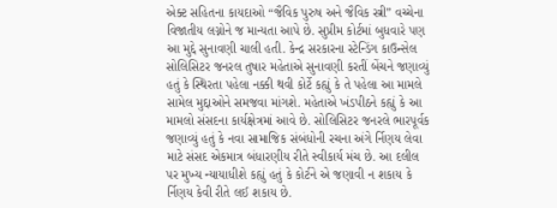એક્ટ સહિતના કાયદાઓ “જૈવિક પુરુષ અને જૈવિક સ્ત્રી” વચ્ચેના વિજાતીય લગ્નોને જ માન્યતા આપે છે. સુપ્રીમ કોર્ટમાં બુધવારે પણ આ મુદ્દે સુનાવણી ચાલી હતી. કેન્દ્ર સરકારના સ્ટેન્ડિંગ કાઉન્સેલ સોલિસિટર જનરલ તુષાર મહેતાએ સુનાવણી કરતીં બેંચને જણાવ્યું હતું કે સ્થિરતા પહેલા નક્કી થવી કોર્ટે કહ્યું કે તે પહેલા આ મામલે સામેલ મુદ્દાઓને સમજવા માંગશે. મહેતાએ ખંડપીઠને કહ્યું કે આ મામલો સંસદના કાર્યક્ષેત્રમાં આવે છે. સોલિસિટર જનરલે ભારપૂર્વક જણાવ્યું હતું કે નવા સામાજિક સંબંધોની રચના અંગે ર્નિણય લેવા માટે સંસદ એકમાત્ર બંધારણીય રીતે સ્વીકાર્ય મંચ છે. આ દલીલ પર મુખ્ય ન્યાયાધીશે કહ્યું હતું કે કોર્ટને એ જણાવી ન શકાય કે ર્નિણય કેવી રીતે લઈ શકાય છે.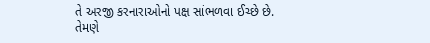તે અરજી કરનારાઓનો પક્ષ સાંભળવા ઈચ્છે છે. તેમણે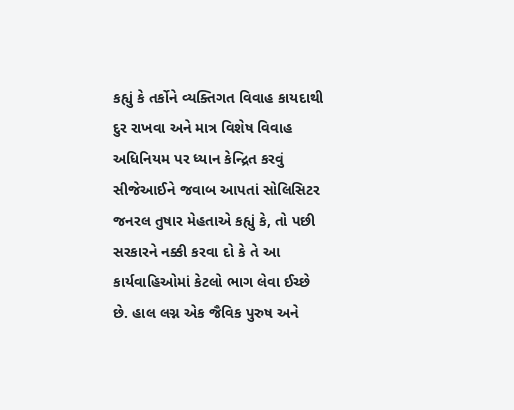કહ્યું કે તર્કોને વ્યક્તિગત વિવાહ કાયદાથી દુર રાખવા અને માત્ર વિશેષ વિવાહ અધિનિયમ પર ધ્યાન કેન્દ્રિત કરવું સીજેઆઈને જવાબ આપતાં સોલિસિટર જનરલ તુષાર મેહતાએ કહ્યું કે, તો પછી સરકારને નક્કી કરવા દો કે તે આ કાર્યવાહિઓમાં કેટલો ભાગ લેવા ઈચ્છે છે. હાલ લગ્ન એક જૈવિક પુરુષ અને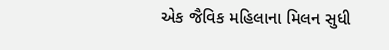એક જૈવિક મહિલાના મિલન સુધી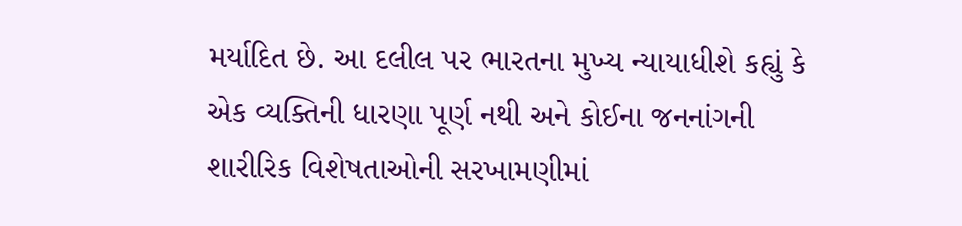મર્યાદિત છે. આ દલીલ પર ભારતના મુખ્ય ન્યાયાધીશે કહ્યું કે એક વ્યક્તિની ધારણા પૂર્ણ નથી અને કોઈના જનનાંગની શારીરિક વિશેષતાઓની સરખામણીમાં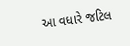આ વધારે જટિલ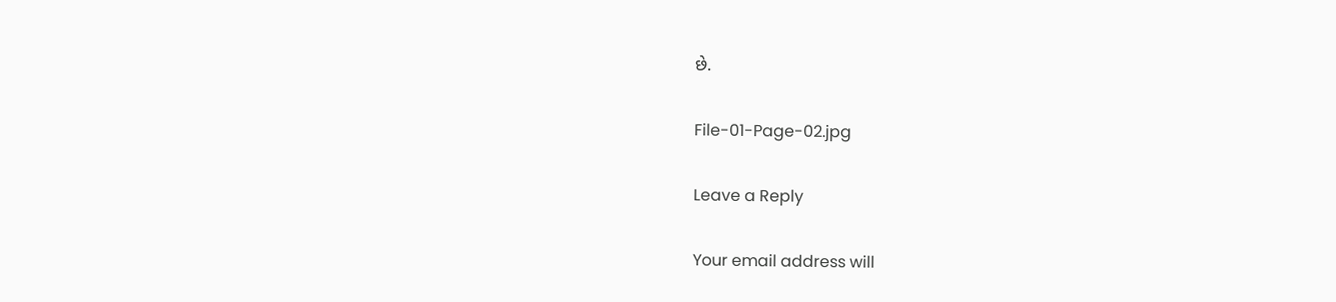છે.

File-01-Page-02.jpg

Leave a Reply

Your email address will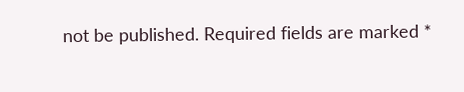not be published. Required fields are marked *